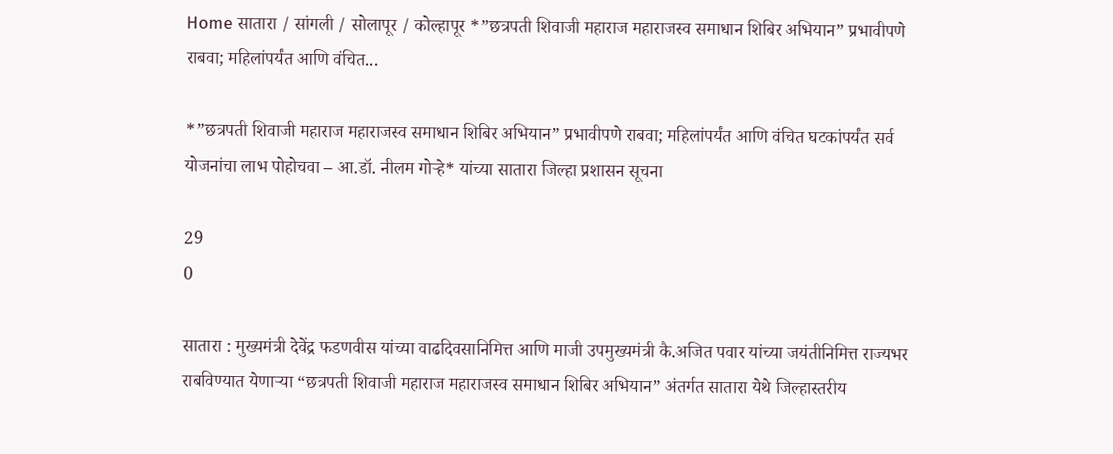Home सातारा / सांगली / सोलापूर / कोल्हापूर *”छत्रपती शिवाजी महाराज महाराजस्व समाधान शिबिर अभियान” प्रभावीपणे राबवा; महिलांपर्यंत आणि वंचित...

*”छत्रपती शिवाजी महाराज महाराजस्व समाधान शिबिर अभियान” प्रभावीपणे राबवा; महिलांपर्यंत आणि वंचित घटकांपर्यंत सर्व योजनांचा लाभ पोहोचवा – आ.डॉ. नीलम गोऱ्हे* यांच्या सातारा जिल्हा प्रशासन सूचना

29
0

सातारा : मुख्यमंत्री देवेंद्र फडणवीस यांच्या वाढदिवसानिमित्त आणि माजी उपमुख्यमंत्री कै.अजित पवार यांच्या जयंतीनिमित्त राज्यभर राबविण्यात येणाऱ्या “छत्रपती शिवाजी महाराज महाराजस्व समाधान शिबिर अभियान” अंतर्गत सातारा येथे जिल्हास्तरीय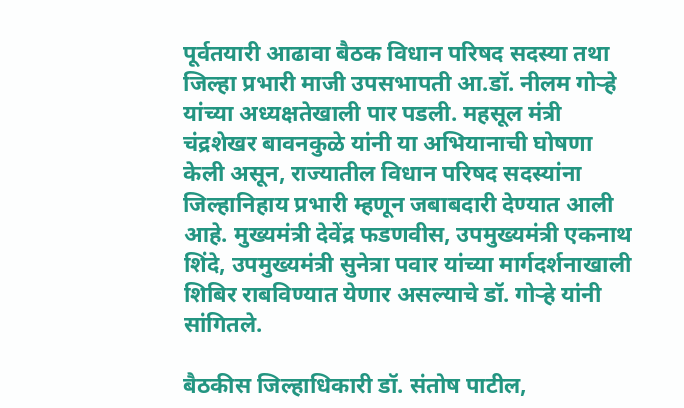पूर्वतयारी आढावा बैठक विधान परिषद सदस्या तथा जिल्हा प्रभारी माजी उपसभापती आ.डॉ. नीलम गोऱ्हे यांच्या अध्यक्षतेखाली पार पडली. महसूल मंत्री चंद्रशेखर बावनकुळे यांनी या अभियानाची घोषणा केली असून, राज्यातील विधान परिषद सदस्यांना जिल्हानिहाय प्रभारी म्हणून जबाबदारी देण्यात आली आहे. मुख्यमंत्री देवेंद्र फडणवीस, उपमुख्यमंत्री एकनाथ शिंदे, उपमुख्यमंत्री सुनेत्रा पवार यांच्या मार्गदर्शनाखाली शिबिर राबविण्यात येणार असल्याचे डॉ. गोऱ्हे यांनी सांगितले.

बैठकीस जिल्हाधिकारी डॉ. संतोष पाटील,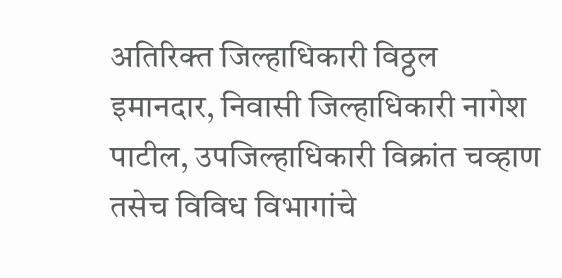अतिरिक्त जिल्हाधिकारी विठ्ठल इमानदार, निवासी जिल्हाधिकारी नागेश पाटील, उपजिल्हाधिकारी विक्रांत चव्हाण तसेच विविध विभागांचे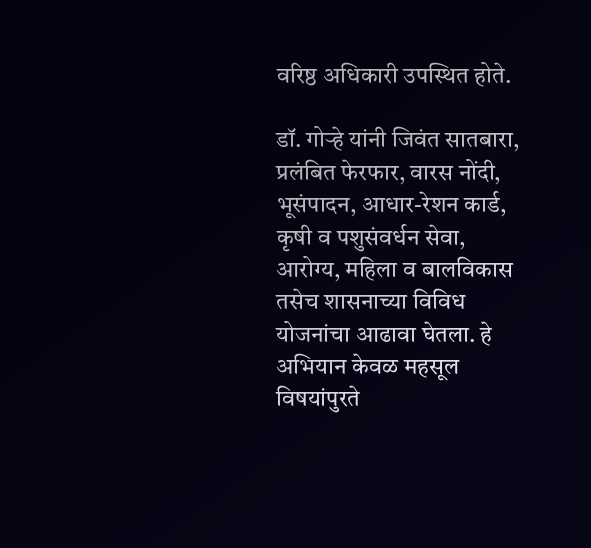वरिष्ठ अधिकारी उपस्थित होते.

डॉ. गोऱ्हे यांनी जिवंत सातबारा, प्रलंबित फेरफार, वारस नोंदी, भूसंपादन, आधार-रेशन कार्ड, कृषी व पशुसंवर्धन सेवा, आरोग्य, महिला व बालविकास तसेच शासनाच्या विविध योजनांचा आढावा घेतला. हे अभियान केवळ महसूल विषयांपुरते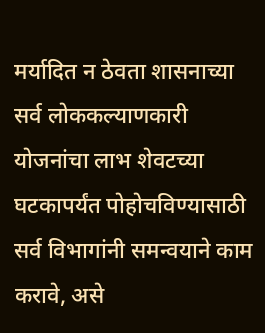मर्यादित न ठेवता शासनाच्या सर्व लोककल्याणकारी योजनांचा लाभ शेवटच्या घटकापर्यंत पोहोचविण्यासाठी सर्व विभागांनी समन्वयाने काम करावे, असे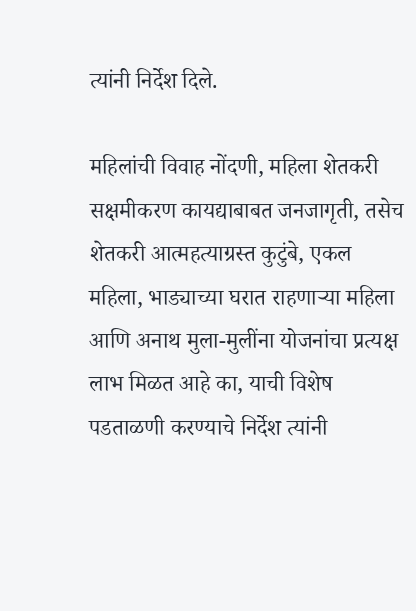त्यांनी निर्देश दिले.

महिलांची विवाह नोंदणी, महिला शेतकरी सक्षमीकरण कायद्याबाबत जनजागृती, तसेच शेतकरी आत्महत्याग्रस्त कुटुंबे, एकल महिला, भाड्याच्या घरात राहणाऱ्या महिला आणि अनाथ मुला-मुलींना योजनांचा प्रत्यक्ष लाभ मिळत आहे का, याची विशेष पडताळणी करण्याचे निर्देश त्यांनी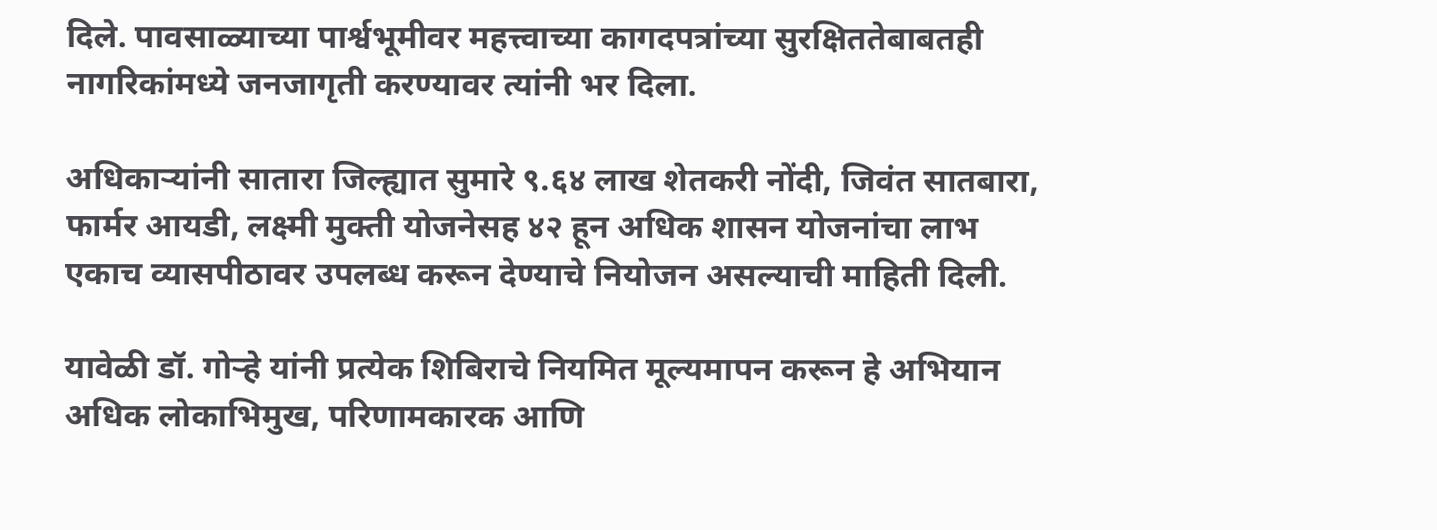दिले. पावसाळ्याच्या पार्श्वभूमीवर महत्त्वाच्या कागदपत्रांच्या सुरक्षिततेबाबतही नागरिकांमध्ये जनजागृती करण्यावर त्यांनी भर दिला.

अधिकाऱ्यांनी सातारा जिल्ह्यात सुमारे ९.६४ लाख शेतकरी नोंदी, जिवंत सातबारा, फार्मर आयडी, लक्ष्मी मुक्ती योजनेसह ४२ हून अधिक शासन योजनांचा लाभ एकाच व्यासपीठावर उपलब्ध करून देण्याचे नियोजन असल्याची माहिती दिली.

यावेळी डॉ. गोऱ्हे यांनी प्रत्येक शिबिराचे नियमित मूल्यमापन करून हे अभियान अधिक लोकाभिमुख, परिणामकारक आणि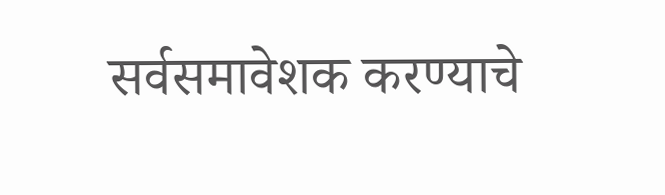सर्वसमावेशक करण्याचे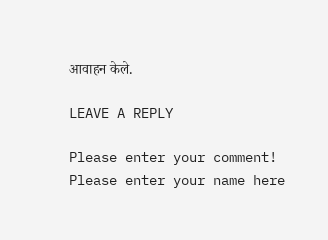आवाहन केले.

LEAVE A REPLY

Please enter your comment!
Please enter your name here